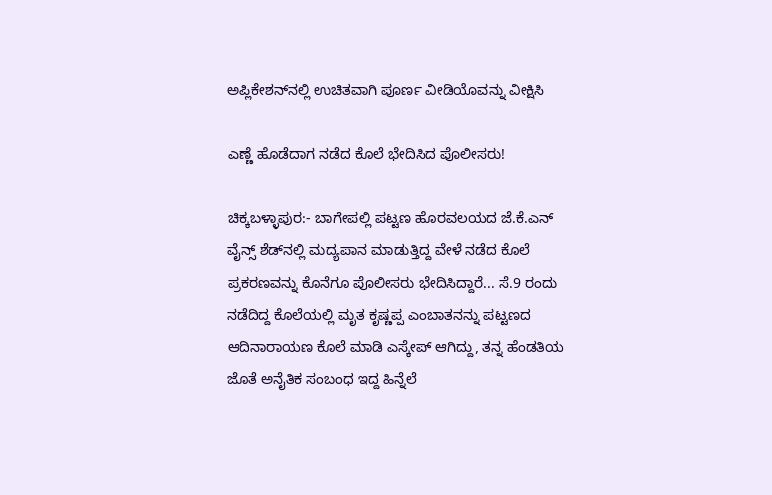ಅಪ್ಲಿಕೇಶನ್‌ನಲ್ಲಿ ಉಚಿತವಾಗಿ ಪೂರ್ಣ ವೀಡಿಯೊವನ್ನು ವೀಕ್ಷಿಸಿ

ಎಣ್ಣೆ ಹೊಡೆದಾಗ ನಡೆದ ಕೊಲೆ ಭೇದಿಸಿದ ಪೊಲೀಸರು!

ಚಿಕ್ಕಬಳ್ಳಾಪುರ:- ಬಾಗೇಪಲ್ಲಿ ಪಟ್ಟಣ ಹೊರವಲಯದ ಜೆ.ಕೆ.ಎನ್ ವೈನ್ಸ್ ಶೆಡ್‌ನಲ್ಲಿ ಮದ್ಯಪಾನ ಮಾಡುತ್ತಿದ್ದ ವೇಳೆ ನಡೆದ ಕೊಲೆ ಪ್ರಕರಣವನ್ನು ಕೊನೆಗೂ ಪೊಲೀಸರು ಭೇದಿಸಿದ್ದಾರೆ... ಸೆ.9 ರಂದು ನಡೆದಿದ್ದ ಕೊಲೆಯಲ್ಲಿ ಮೃತ ಕೃಷ್ಣಪ್ಪ ಎಂಬಾತನನ್ನು ಪಟ್ಟಣದ ಆದಿನಾರಾಯಣ ಕೊಲೆ ಮಾಡಿ ಎಸ್ಕೇಪ್ ಆಗಿದ್ದು, ತನ್ನ ಹೆಂಡತಿಯ ಜೊತೆ ಅನೈತಿಕ ಸಂಬಂಧ ಇದ್ದ ಹಿನ್ನೆಲೆ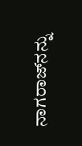ನಾಗರಾಜ್‌ನನ್ನು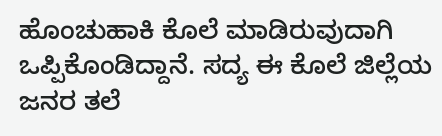ಹೊಂಚುಹಾಕಿ ಕೊಲೆ ಮಾಡಿರುವುದಾಗಿ ಒಪ್ಪಿಕೊಂಡಿದ್ದಾನೆ. ಸದ್ಯ ಈ ಕೊಲೆ ಜಿಲ್ಲೆಯ ಜನರ ತಲೆ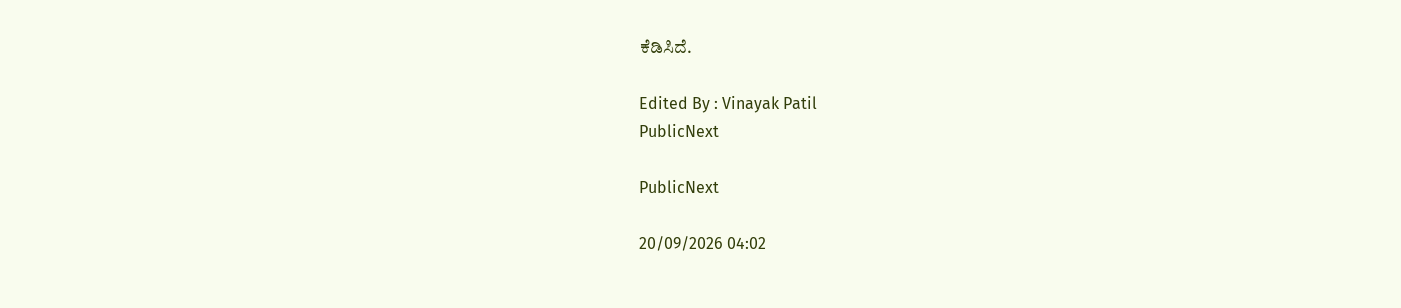ಕೆಡಿಸಿದೆ.

Edited By : Vinayak Patil
PublicNext

PublicNext

20/09/2026 04:02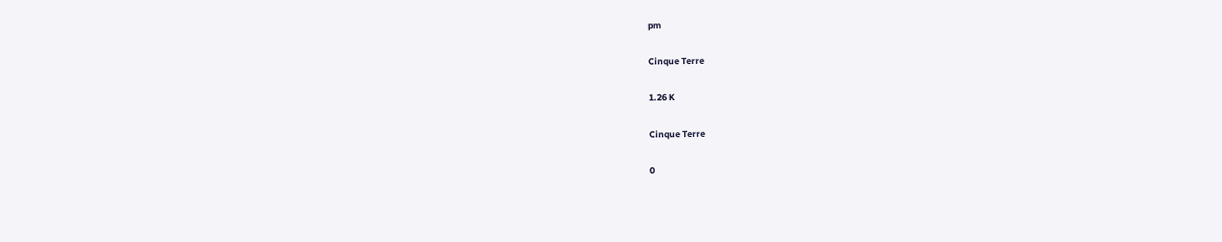pm

Cinque Terre

1.26 K

Cinque Terre

0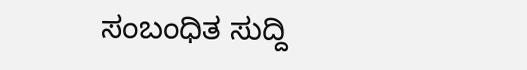ಸಂಬಂಧಿತ ಸುದ್ದಿ